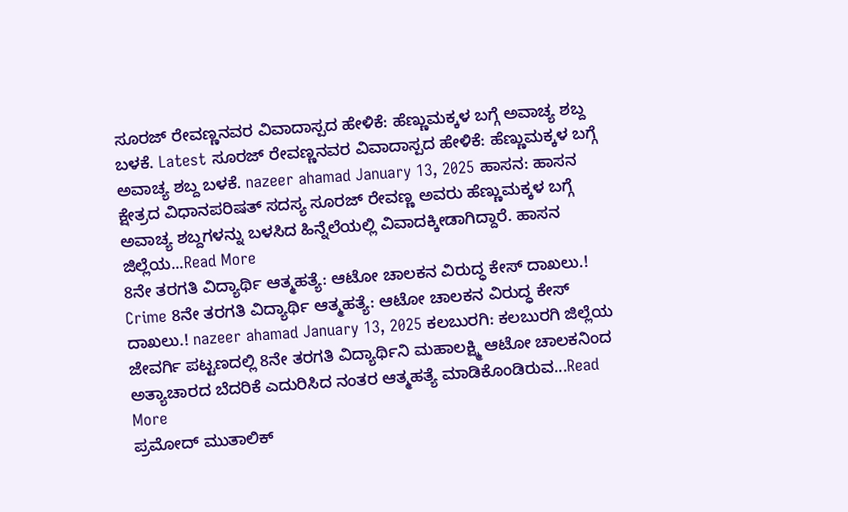ಸೂರಜ್ ರೇವಣ್ಣನವರ ವಿವಾದಾಸ್ಪದ ಹೇಳಿಕೆ: ಹೆಣ್ಣುಮಕ್ಕಳ ಬಗ್ಗೆ ಅವಾಚ್ಯ ಶಬ್ದ ಬಳಕೆ. Latest ಸೂರಜ್ ರೇವಣ್ಣನವರ ವಿವಾದಾಸ್ಪದ ಹೇಳಿಕೆ: ಹೆಣ್ಣುಮಕ್ಕಳ ಬಗ್ಗೆ ಅವಾಚ್ಯ ಶಬ್ದ ಬಳಕೆ. nazeer ahamad January 13, 2025 ಹಾಸನ: ಹಾಸನ ಕ್ಷೇತ್ರದ ವಿಧಾನಪರಿಷತ್ ಸದಸ್ಯ ಸೂರಜ್ ರೇವಣ್ಣ ಅವರು ಹೆಣ್ಣುಮಕ್ಕಳ ಬಗ್ಗೆ ಅವಾಚ್ಯ ಶಬ್ದಗಳನ್ನು ಬಳಸಿದ ಹಿನ್ನೆಲೆಯಲ್ಲಿ ವಿವಾದಕ್ಕೀಡಾಗಿದ್ದಾರೆ. ಹಾಸನ ಜಿಲ್ಲೆಯ...Read More
8ನೇ ತರಗತಿ ವಿದ್ಯಾರ್ಥಿ ಆತ್ಮಹತ್ಯೆ: ಆಟೋ ಚಾಲಕನ ವಿರುದ್ಧ ಕೇಸ್ ದಾಖಲು.! Crime 8ನೇ ತರಗತಿ ವಿದ್ಯಾರ್ಥಿ ಆತ್ಮಹತ್ಯೆ: ಆಟೋ ಚಾಲಕನ ವಿರುದ್ಧ ಕೇಸ್ ದಾಖಲು.! nazeer ahamad January 13, 2025 ಕಲಬುರಗಿ: ಕಲಬುರಗಿ ಜಿಲ್ಲೆಯ ಜೇವರ್ಗಿ ಪಟ್ಟಣದಲ್ಲಿ 8ನೇ ತರಗತಿ ವಿದ್ಯಾರ್ಥಿನಿ ಮಹಾಲಕ್ಷ್ಮಿ ಆಟೋ ಚಾಲಕನಿಂದ ಅತ್ಯಾಚಾರದ ಬೆದರಿಕೆ ಎದುರಿಸಿದ ನಂತರ ಆತ್ಮಹತ್ಯೆ ಮಾಡಿಕೊಂಡಿರುವ...Read More
ಪ್ರಮೋದ್ ಮುತಾಲಿಕ್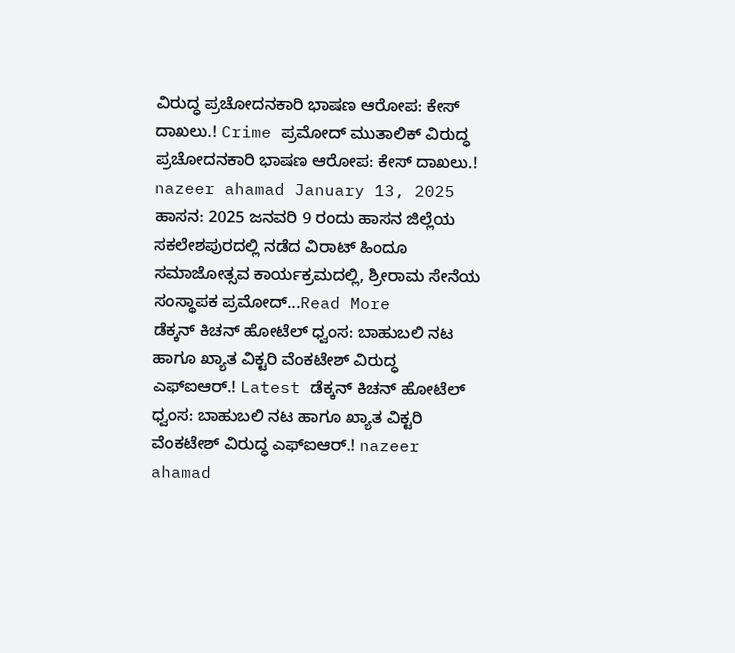ವಿರುದ್ಧ ಪ್ರಚೋದನಕಾರಿ ಭಾಷಣ ಆರೋಪ: ಕೇಸ್ ದಾಖಲು.! Crime ಪ್ರಮೋದ್ ಮುತಾಲಿಕ್ ವಿರುದ್ಧ ಪ್ರಚೋದನಕಾರಿ ಭಾಷಣ ಆರೋಪ: ಕೇಸ್ ದಾಖಲು.! nazeer ahamad January 13, 2025 ಹಾಸನ: 2025 ಜನವರಿ 9 ರಂದು ಹಾಸನ ಜಿಲ್ಲೆಯ ಸಕಲೇಶಪುರದಲ್ಲಿ ನಡೆದ ವಿರಾಟ್ ಹಿಂದೂ ಸಮಾಜೋತ್ಸವ ಕಾರ್ಯಕ್ರಮದಲ್ಲಿ, ಶ್ರೀರಾಮ ಸೇನೆಯ ಸಂಸ್ಥಾಪಕ ಪ್ರಮೋದ್...Read More
ಡೆಕ್ಕನ್ ಕಿಚನ್ ಹೋಟೆಲ್ ಧ್ವಂಸ: ಬಾಹುಬಲಿ ನಟ ಹಾಗೂ ಖ್ಯಾತ ವಿಕ್ಟರಿ ವೆಂಕಟೇಶ್ ವಿರುದ್ಧ ಎಫ್ಐಆರ್.! Latest ಡೆಕ್ಕನ್ ಕಿಚನ್ ಹೋಟೆಲ್ ಧ್ವಂಸ: ಬಾಹುಬಲಿ ನಟ ಹಾಗೂ ಖ್ಯಾತ ವಿಕ್ಟರಿ ವೆಂಕಟೇಶ್ ವಿರುದ್ಧ ಎಫ್ಐಆರ್.! nazeer ahamad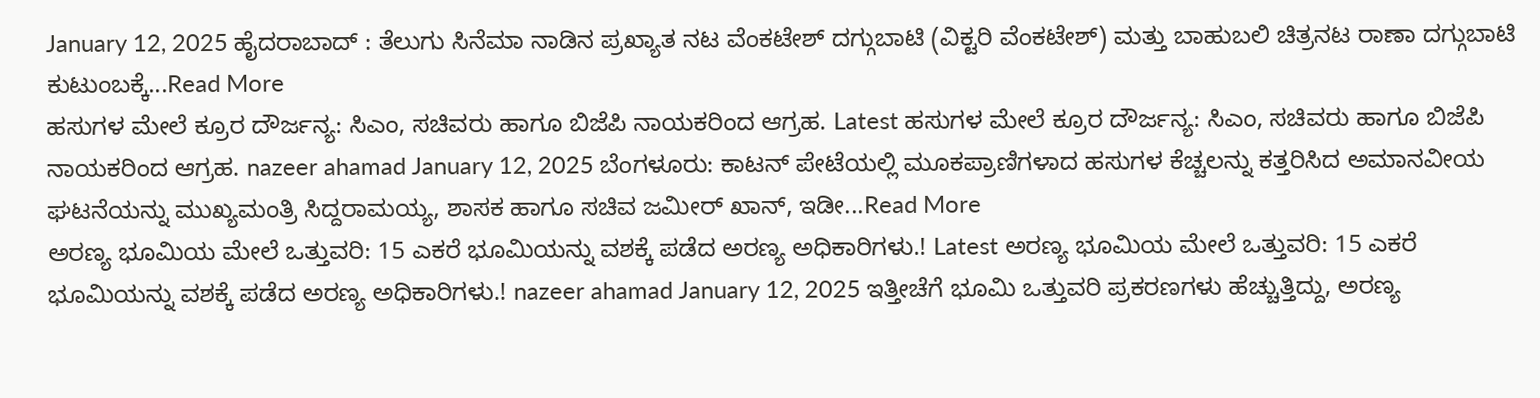January 12, 2025 ಹೈದರಾಬಾದ್ : ತೆಲುಗು ಸಿನೆಮಾ ನಾಡಿನ ಪ್ರಖ್ಯಾತ ನಟ ವೆಂಕಟೇಶ್ ದಗ್ಗುಬಾಟಿ (ವಿಕ್ಟರಿ ವೆಂಕಟೇಶ್) ಮತ್ತು ಬಾಹುಬಲಿ ಚಿತ್ರನಟ ರಾಣಾ ದಗ್ಗುಬಾಟಿ ಕುಟುಂಬಕ್ಕೆ...Read More
ಹಸುಗಳ ಮೇಲೆ ಕ್ರೂರ ದೌರ್ಜನ್ಯ: ಸಿಎಂ, ಸಚಿವರು ಹಾಗೂ ಬಿಜೆಪಿ ನಾಯಕರಿಂದ ಆಗ್ರಹ. Latest ಹಸುಗಳ ಮೇಲೆ ಕ್ರೂರ ದೌರ್ಜನ್ಯ: ಸಿಎಂ, ಸಚಿವರು ಹಾಗೂ ಬಿಜೆಪಿ ನಾಯಕರಿಂದ ಆಗ್ರಹ. nazeer ahamad January 12, 2025 ಬೆಂಗಳೂರು: ಕಾಟನ್ ಪೇಟೆಯಲ್ಲಿ ಮೂಕಪ್ರಾಣಿಗಳಾದ ಹಸುಗಳ ಕೆಚ್ಚಲನ್ನು ಕತ್ತರಿಸಿದ ಅಮಾನವೀಯ ಘಟನೆಯನ್ನು ಮುಖ್ಯಮಂತ್ರಿ ಸಿದ್ದರಾಮಯ್ಯ, ಶಾಸಕ ಹಾಗೂ ಸಚಿವ ಜಮೀರ್ ಖಾನ್, ಇಡೀ...Read More
ಅರಣ್ಯ ಭೂಮಿಯ ಮೇಲೆ ಒತ್ತುವರಿ: 15 ಎಕರೆ ಭೂಮಿಯನ್ನು ವಶಕ್ಕೆ ಪಡೆದ ಅರಣ್ಯ ಅಧಿಕಾರಿಗಳು.! Latest ಅರಣ್ಯ ಭೂಮಿಯ ಮೇಲೆ ಒತ್ತುವರಿ: 15 ಎಕರೆ ಭೂಮಿಯನ್ನು ವಶಕ್ಕೆ ಪಡೆದ ಅರಣ್ಯ ಅಧಿಕಾರಿಗಳು.! nazeer ahamad January 12, 2025 ಇತ್ತೀಚೆಗೆ ಭೂಮಿ ಒತ್ತುವರಿ ಪ್ರಕರಣಗಳು ಹೆಚ್ಚುತ್ತಿದ್ದು, ಅರಣ್ಯ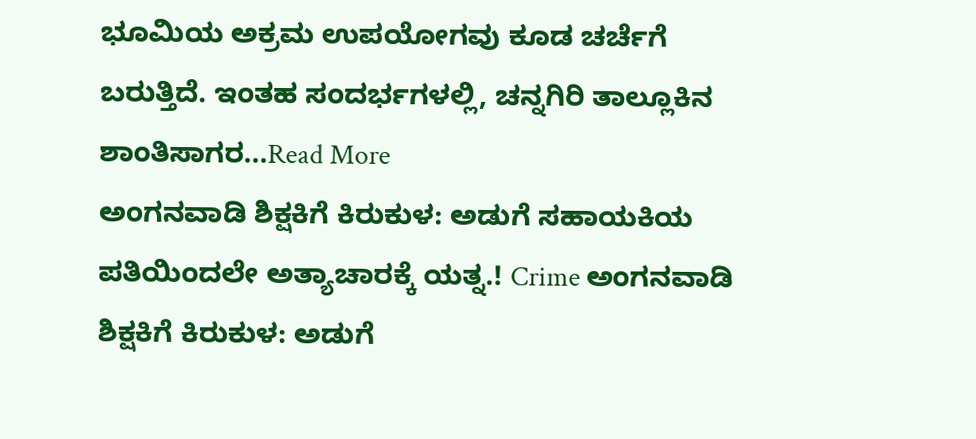ಭೂಮಿಯ ಅಕ್ರಮ ಉಪಯೋಗವು ಕೂಡ ಚರ್ಚೆಗೆ ಬರುತ್ತಿದೆ. ಇಂತಹ ಸಂದರ್ಭಗಳಲ್ಲಿ, ಚನ್ನಗಿರಿ ತಾಲ್ಲೂಕಿನ ಶಾಂತಿಸಾಗರ...Read More
ಅಂಗನವಾಡಿ ಶಿಕ್ಷಕಿಗೆ ಕಿರುಕುಳ: ಅಡುಗೆ ಸಹಾಯಕಿಯ ಪತಿಯಿಂದಲೇ ಅತ್ಯಾಚಾರಕ್ಕೆ ಯತ್ನ.! Crime ಅಂಗನವಾಡಿ ಶಿಕ್ಷಕಿಗೆ ಕಿರುಕುಳ: ಅಡುಗೆ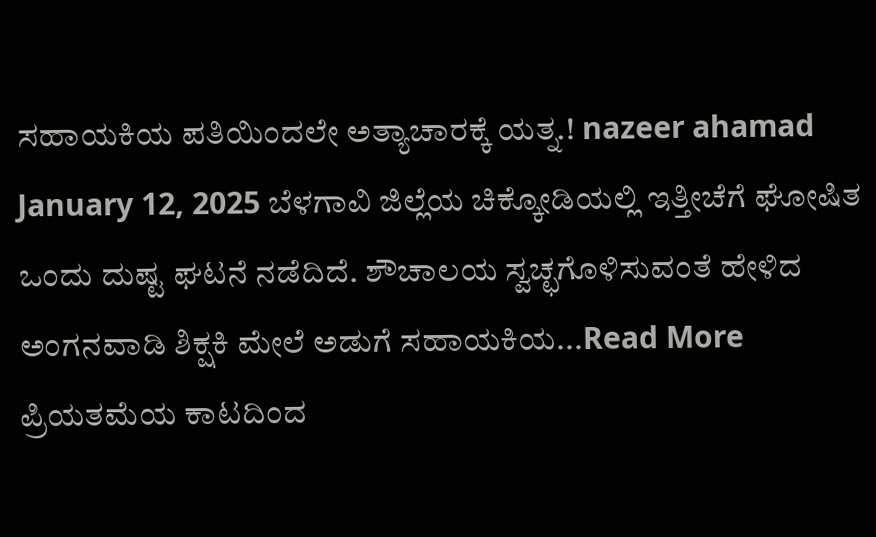ಸಹಾಯಕಿಯ ಪತಿಯಿಂದಲೇ ಅತ್ಯಾಚಾರಕ್ಕೆ ಯತ್ನ.! nazeer ahamad January 12, 2025 ಬೆಳಗಾವಿ ಜಿಲ್ಲೆಯ ಚಿಕ್ಕೋಡಿಯಲ್ಲಿ ಇತ್ತೀಚೆಗೆ ಘೋಷಿತ ಒಂದು ದುಷ್ಟ ಘಟನೆ ನಡೆದಿದೆ. ಶೌಚಾಲಯ ಸ್ವಚ್ಛಗೊಳಿಸುವಂತೆ ಹೇಳಿದ ಅಂಗನವಾಡಿ ಶಿಕ್ಷಕಿ ಮೇಲೆ ಅಡುಗೆ ಸಹಾಯಕಿಯ...Read More
ಪ್ರಿಯತಮೆಯ ಕಾಟದಿಂದ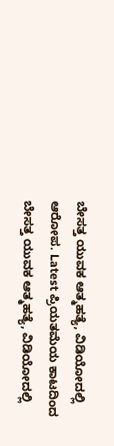ಬೇಸತ್ತ ಯುವಕ ಆತ್ಮಹತ್ಯೆ, ವಿಡಿಯೋದಲ್ಲಿ ಆರೋಪ. Latest ಪ್ರಿಯತಮೆಯ ಕಾಟದಿಂದ ಬೇಸತ್ತ ಯುವಕ ಆತ್ಮಹತ್ಯೆ, ವಿಡಿಯೋದಲ್ಲಿ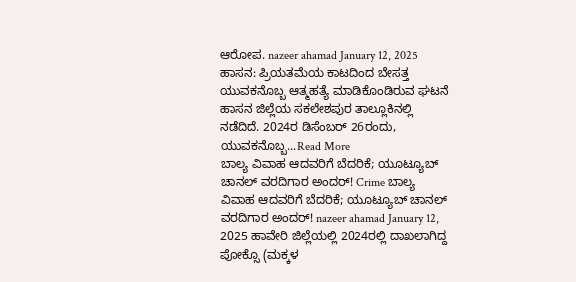ಆರೋಪ. nazeer ahamad January 12, 2025 ಹಾಸನ: ಪ್ರಿಯತಮೆಯ ಕಾಟದಿಂದ ಬೇಸತ್ತ ಯುವಕನೊಬ್ಬ ಆತ್ಮಹತ್ಯೆ ಮಾಡಿಕೊಂಡಿರುವ ಘಟನೆ ಹಾಸನ ಜಿಲ್ಲೆಯ ಸಕಲೇಶಪುರ ತಾಲ್ಲೂಕಿನಲ್ಲಿ ನಡೆದಿದೆ. 2024ರ ಡಿಸೆಂಬರ್ 26ರಂದು, ಯುವಕನೊಬ್ಬ...Read More
ಬಾಲ್ಯ ವಿವಾಹ ಆದವರಿಗೆ ಬೆದರಿಕೆ; ಯೂಟ್ಯೂಬ್ ಚಾನಲ್ ವರದಿಗಾರ ಅಂದರ್! Crime ಬಾಲ್ಯ ವಿವಾಹ ಆದವರಿಗೆ ಬೆದರಿಕೆ; ಯೂಟ್ಯೂಬ್ ಚಾನಲ್ ವರದಿಗಾರ ಅಂದರ್! nazeer ahamad January 12, 2025 ಹಾವೇರಿ ಜಿಲ್ಲೆಯಲ್ಲಿ 2024ರಲ್ಲಿ ದಾಖಲಾಗಿದ್ದ ಪೋಕ್ಸೊ (ಮಕ್ಕಳ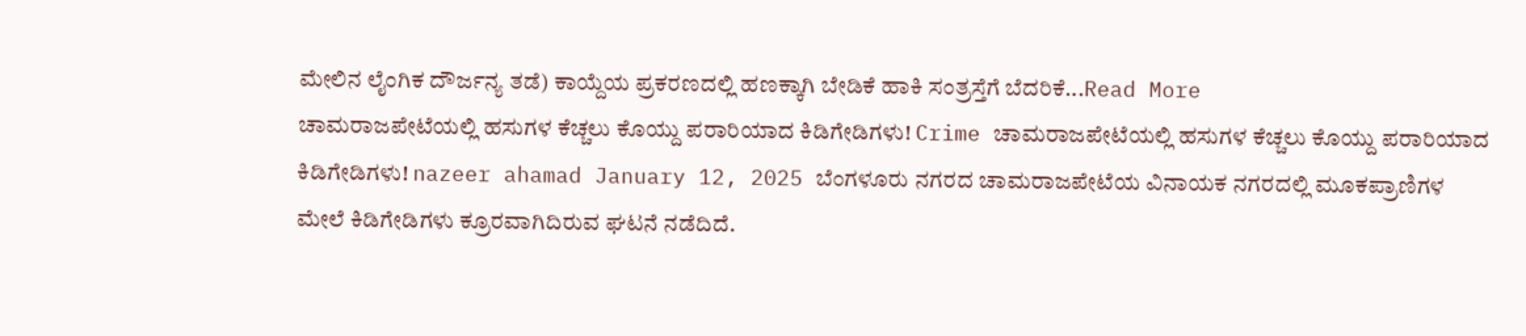ಮೇಲಿನ ಲೈಂಗಿಕ ದೌರ್ಜನ್ಯ ತಡೆ) ಕಾಯ್ದೆಯ ಪ್ರಕರಣದಲ್ಲಿ ಹಣಕ್ಕಾಗಿ ಬೇಡಿಕೆ ಹಾಕಿ ಸಂತ್ರಸ್ತೆಗೆ ಬೆದರಿಕೆ...Read More
ಚಾಮರಾಜಪೇಟೆಯಲ್ಲಿ ಹಸುಗಳ ಕೆಚ್ಚಲು ಕೊಯ್ದು ಪರಾರಿಯಾದ ಕಿಡಿಗೇಡಿಗಳು! Crime ಚಾಮರಾಜಪೇಟೆಯಲ್ಲಿ ಹಸುಗಳ ಕೆಚ್ಚಲು ಕೊಯ್ದು ಪರಾರಿಯಾದ ಕಿಡಿಗೇಡಿಗಳು! nazeer ahamad January 12, 2025 ಬೆಂಗಳೂರು ನಗರದ ಚಾಮರಾಜಪೇಟೆಯ ವಿನಾಯಕ ನಗರದಲ್ಲಿ ಮೂಕಪ್ರಾಣಿಗಳ ಮೇಲೆ ಕಿಡಿಗೇಡಿಗಳು ಕ್ರೂರವಾಗಿದಿರುವ ಘಟನೆ ನಡೆದಿದೆ.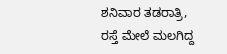ಶನಿವಾರ ತಡರಾತ್ರಿ, ರಸ್ತೆ ಮೇಲೆ ಮಲಗಿದ್ದ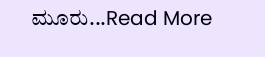ಮೂರು...Read More